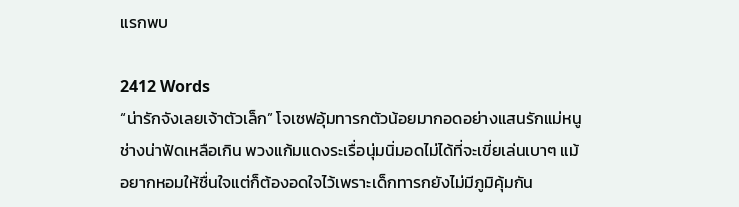แรกพบ

2412 Words
“น่ารักจังเลยเจ้าตัวเล็ก” โจเซฟอุ้มทารกตัวน้อยมากอดอย่างแสนรักแม่หนูช่างน่าฟัดเหลือเกิน พวงแก้มแดงระเรื่อนุ่มนิ่มอดไม่ได้ที่จะเขี่ยเล่นเบาๆ แม้อยากหอมให้ชื่นใจแต่ก็ต้องอดใจไว้เพราะเด็กทารกยังไม่มีภูมิคุ้มกัน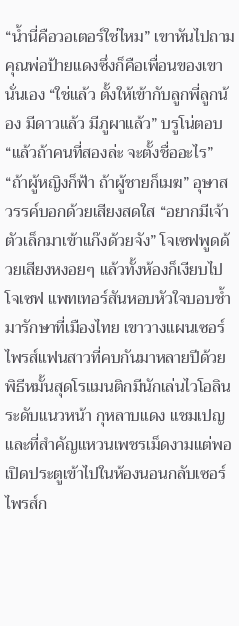“น้ำนี่คือวอเตอร์ใช่ไหม” เขาหันไปถามคุณพ่อป้ายแดงซึ่งก็คือเพื่อนของเขานั่นเอง “ใช่แล้ว ตั้งให้เข้ากับลูกพี่ลูกน้อง มีดาวแล้ว มีภูผาแล้ว” บรูโน่ตอบ “แล้วถ้าคนที่สองล่ะ จะตั้งชื่ออะไร” “ถ้าผู้หญิงก็ฟ้า ถ้าผู้ชายก็เมฆ” อุษาสวรรค์บอกด้วยเสียงสดใส “อยากมีเจ้าตัวเล็กมาเข้าแก๊งด้วยจัง” โจเซฟพูดด้วยเสียงหงอยๆ แล้วทั้งห้องก็เงียบไป โจเซฟ แพทเทอร์สันหอบหัวใจบอบช้ำมารักษาที่เมืองไทย เขาวางแผนเซอร์ไพรส์แฟนสาวที่คบกันมาหลายปีด้วยพิธีหมั้นสุดโรแมนติกมีนักเล่นไวโอลินระดับแนวหน้า กุหลาบแดง แชมเปญและที่สำคัญแหวนเพชรเม็ดงามแต่พอเปิดประตูเข้าไปในห้องนอนกลับเซอร์ไพรส์ก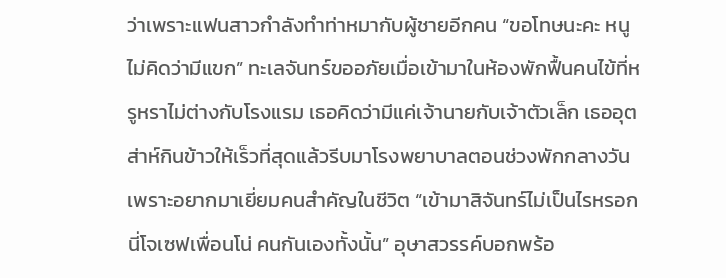ว่าเพราะแฟนสาวกำลังทำท่าหมากับผู้ชายอีกคน “ขอโทษนะคะ หนูไม่คิดว่ามีแขก” ทะเลจันทร์ขออภัยเมื่อเข้ามาในห้องพักฟื้นคนไข้ที่หรูหราไม่ต่างกับโรงแรม เธอคิดว่ามีแค่เจ้านายกับเจ้าตัวเล็ก เธออุตส่าห์กินข้าวให้เร็วที่สุดแล้วรีบมาโรงพยาบาลตอนช่วงพักกลางวันเพราะอยากมาเยี่ยมคนสำคัญในชีวิต “เข้ามาสิจันทร์ไม่เป็นไรหรอก นี่โจเซฟเพื่อนโน่ คนกันเองทั้งนั้น” อุษาสวรรค์บอกพร้อ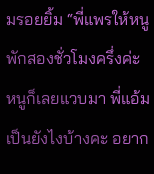มรอยยิ้ม “พี่แพรให้หนูพักสองชั่วโมงครึ่งค่ะ หนูก็เลยแวบมา พี่แอ้มเป็นยังไงบ้างคะ อยาก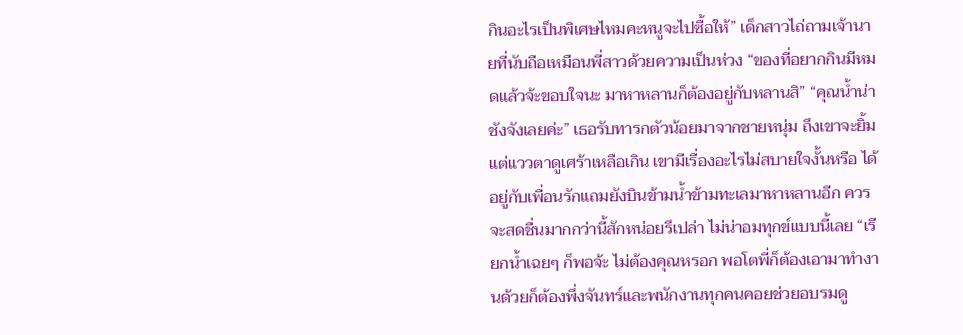กินอะไรเป็นพิเศษไหมคะหนูจะไปซื้อให้” เด็กสาวไถ่ถามเจ้านายที่นับถือเหมือนพี่สาวด้วยความเป็นห่วง “ของที่อยากกินมีหมดแล้วจ้ะขอบใจนะ มาหาหลานก็ต้องอยู่กับหลานสิ” “คุณน้ำน่าชังจังเลยค่ะ” เธอรับทารกตัวน้อยมาจากชายหนุ่ม ถึงเขาจะยิ้มแต่แววตาดูเศร้าเหลือเกิน เขามีเรื่องอะไรไม่สบายใจงั้นหรือ ได้อยู่กับเพื่อนรักแถมยังบินข้ามน้ำข้ามทะเลมาหาหลานอีก ควรจะสดชื่นมากกว่านี้สักหน่อยรึเปล่า ไม่น่าอมทุกข์แบบนี้เลย “เรียกน้ำเฉยๆ ก็พอจ้ะ ไม่ต้องคุณหรอก พอโตพี่ก็ต้องเอามาทำงานด้วยก็ต้องพึ่งจันทร์และพนักงานทุกคนคอยช่วยอบรมดู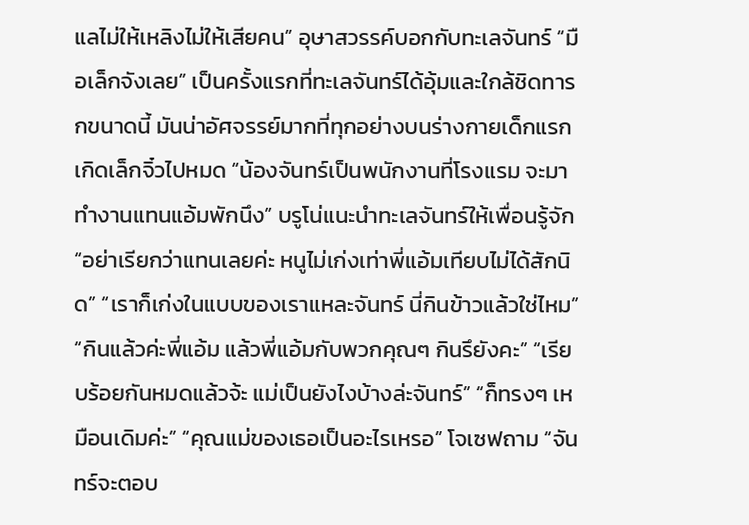แลไม่ให้เหลิงไม่ให้เสียคน” อุษาสวรรค์บอกกับทะเลจันทร์ “มือเล็กจังเลย” เป็นครั้งแรกที่ทะเลจันทร์ได้อุ้มและใกล้ชิดทารกขนาดนี้ มันน่าอัศจรรย์มากที่ทุกอย่างบนร่างกายเด็กแรกเกิดเล็กจิ๋วไปหมด “น้องจันทร์เป็นพนักงานที่โรงแรม จะมาทำงานแทนแอ้มพักนึง” บรูโน่แนะนำทะเลจันทร์ให้เพื่อนรู้จัก “อย่าเรียกว่าแทนเลยค่ะ หนูไม่เก่งเท่าพี่แอ้มเทียบไม่ได้สักนิด” “เราก็เก่งในแบบของเราแหละจันทร์ นี่กินข้าวแล้วใช่ไหม” “กินแล้วค่ะพี่แอ้ม แล้วพี่แอ้มกับพวกคุณๆ กินรึยังคะ” “เรียบร้อยกันหมดแล้วจ้ะ แม่เป็นยังไงบ้างล่ะจันทร์” “ก็ทรงๆ เหมือนเดิมค่ะ” “คุณแม่ของเธอเป็นอะไรเหรอ” โจเซฟถาม “จันทร์จะตอบ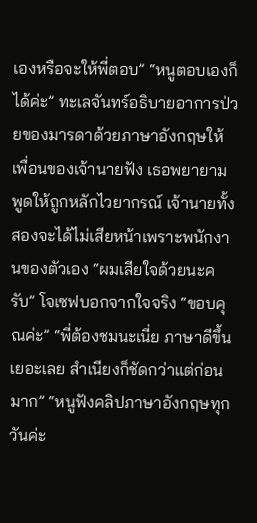เองหรือจะให้พี่ตอบ” “หนูตอบเองก็ได้ค่ะ” ทะเลจันทร์อธิบายอาการป่วยของมารดาด้วยภาษาอังกฤษให้เพื่อนของเจ้านายฟัง เธอพยายามพูดให้ถูกหลักไวยากรณ์ เจ้านายทั้งสองจะได้ไม่เสียหน้าเพราะพนักงานของตัวเอง “ผมเสียใจด้วยนะครับ” โจเซฟบอกจากใจจริง “ขอบคุณค่ะ” “พี่ต้องชมนะเนี่ย ภาษาดีขึ้นเยอะเลย สำเนียงก็ชัดกว่าแต่ก่อนมาก” “หนูฟังคลิปภาษาอังกฤษทุกวันค่ะ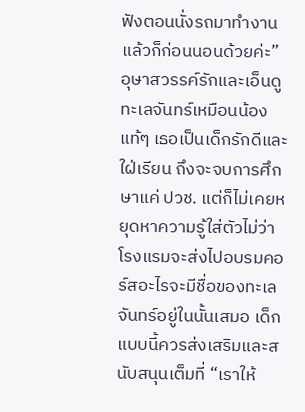ฟังตอนนั่งรถมาทำงานแล้วก็ก่อนนอนด้วยค่ะ” อุษาสวรรค์รักและเอ็นดูทะเลจันทร์เหมือนน้องแท้ๆ เธอเป็นเด็กรักดีและใฝ่เรียน ถึงจะจบการศึกษาแค่ ปวช. แต่ก็ไม่เคยหยุดหาความรู้ใส่ตัวไม่ว่าโรงแรมจะส่งไปอบรมคอร์สอะไรจะมีชื่อของทะเลจันทร์อยู่ในนั้นเสมอ เด็กแบบนี้ควรส่งเสริมและสนับสนุนเต็มที่ “เราให้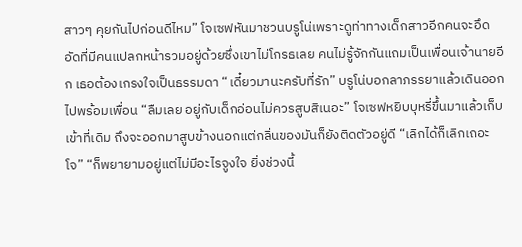สาวๆ คุยกันไปก่อนดีไหม” โจเซฟหันมาชวนบรูโน่เพราะดูท่าทางเด็กสาวอีกคนจะอึดอัดที่มีคนแปลกหน้ารวมอยู่ด้วยซึ่งเขาไม่โกรธเลย คนไม่รู้จักกันแถมเป็นเพื่อนเจ้านายอีก เธอต้องเกรงใจเป็นธรรมดา “เดี๋ยวมานะครับที่รัก” บรูโน่บอกลาภรรยาแล้วเดินออกไปพร้อมเพื่อน “ลืมเลย อยู่กับเด็กอ่อนไม่ควรสูบสิเนอะ” โจเซฟหยิบบุหรี่ขึ้นมาแล้วเก็บเข้าที่เดิม ถึงจะออกมาสูบข้างนอกแต่กลิ่นของมันก็ยังติดตัวอยู่ดี “เลิกได้ก็เลิกเถอะโจ” “ก็พยายามอยู่แต่ไม่มีอะไรจูงใจ ยิ่งช่วงนี้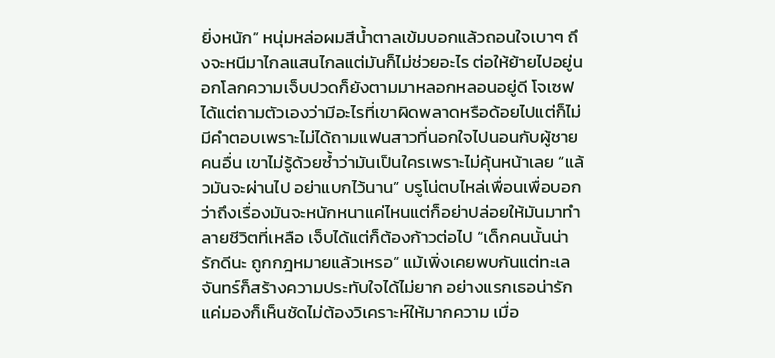ยิ่งหนัก” หนุ่มหล่อผมสีน้ำตาลเข้มบอกแล้วถอนใจเบาๆ ถึงจะหนีมาไกลแสนไกลแต่มันก็ไม่ช่วยอะไร ต่อให้ย้ายไปอยู่นอกโลกความเจ็บปวดก็ยังตามมาหลอกหลอนอยู่ดี โจเซฟได้แต่ถามตัวเองว่ามีอะไรที่เขาผิดพลาดหรือด้อยไปแต่ก็ไม่มีคำตอบเพราะไม่ได้ถามแฟนสาวที่นอกใจไปนอนกับผู้ชายคนอื่น เขาไม่รู้ด้วยซ้ำว่ามันเป็นใครเพราะไม่คุ้นหน้าเลย “แล้วมันจะผ่านไป อย่าแบกไว้นาน” บรูโน่ตบไหล่เพื่อนเพื่อบอกว่าถึงเรื่องมันจะหนักหนาแค่ไหนแต่ก็อย่าปล่อยให้มันมาทำลายชีวิตที่เหลือ เจ็บได้แต่ก็ต้องก้าวต่อไป “เด็กคนนั้นน่ารักดีนะ ถูกกฎหมายแล้วเหรอ” แม้เพิ่งเคยพบกันแต่ทะเลจันทร์ก็สร้างความประทับใจได้ไม่ยาก อย่างแรกเธอน่ารักแค่มองก็เห็นชัดไม่ต้องวิเคราะห์ให้มากความ เมื่อ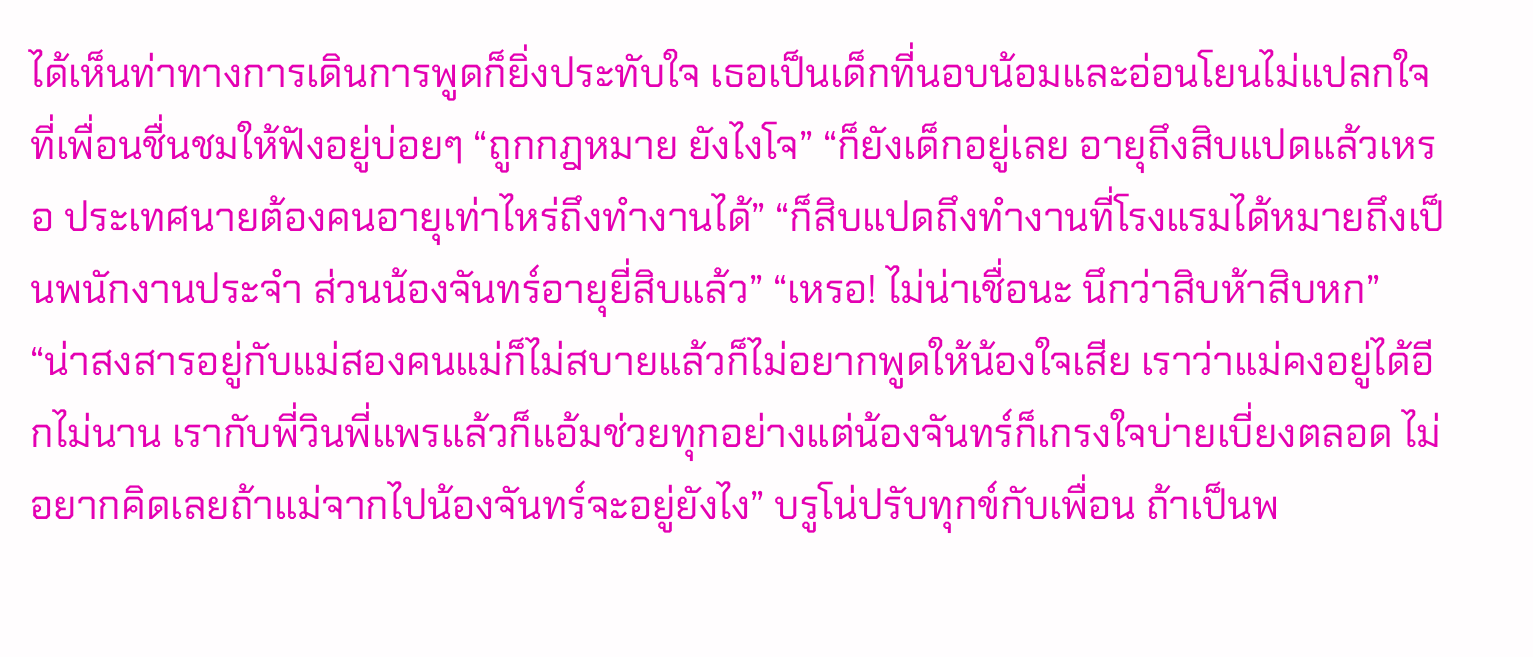ได้เห็นท่าทางการเดินการพูดก็ยิ่งประทับใจ เธอเป็นเด็กที่นอบน้อมและอ่อนโยนไม่แปลกใจที่เพื่อนชื่นชมให้ฟังอยู่บ่อยๆ “ถูกกฎหมาย ยังไงโจ” “ก็ยังเด็กอยู่เลย อายุถึงสิบแปดแล้วเหรอ ประเทศนายต้องคนอายุเท่าไหร่ถึงทำงานได้” “ก็สิบแปดถึงทำงานที่โรงแรมได้หมายถึงเป็นพนักงานประจำ ส่วนน้องจันทร์อายุยี่สิบแล้ว” “เหรอ! ไม่น่าเชื่อนะ นึกว่าสิบห้าสิบหก” “น่าสงสารอยู่กับแม่สองคนแม่ก็ไม่สบายแล้วก็ไม่อยากพูดให้น้องใจเสีย เราว่าแม่คงอยู่ได้อีกไม่นาน เรากับพี่วินพี่แพรแล้วก็แอ้มช่วยทุกอย่างแต่น้องจันทร์ก็เกรงใจบ่ายเบี่ยงตลอด ไม่อยากคิดเลยถ้าแม่จากไปน้องจันทร์จะอยู่ยังไง” บรูโน่ปรับทุกข์กับเพื่อน ถ้าเป็นพ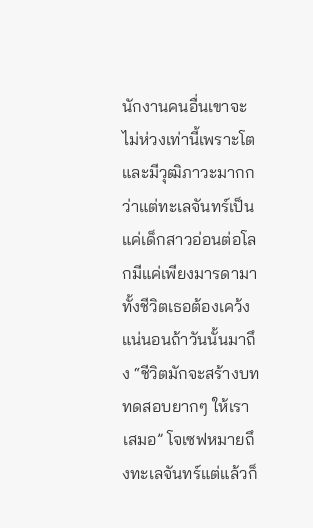นักงานคนอื่นเขาจะไม่ห่วงเท่านี้เพราะโตและมีวุฒิภาวะมากกว่าแต่ทะเลจันทร์เป็นแค่เด็กสาวอ่อนต่อโลกมีแค่เพียงมารดามาทั้งชีวิตเธอต้องเคว้งแน่นอนถ้าวันนั้นมาถึง “ชีวิตมักจะสร้างบททดสอบยากๆ ให้เราเสมอ” โจเซฟหมายถึงทะเลจันทร์แต่แล้วก็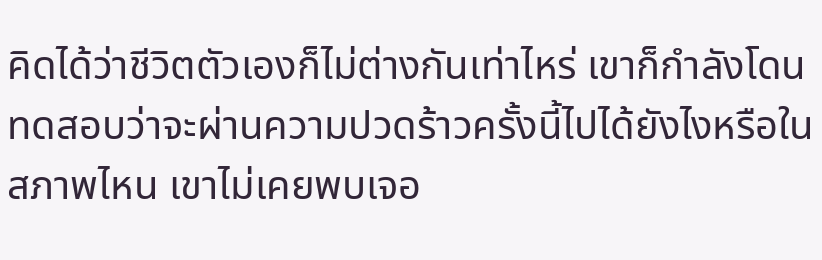คิดได้ว่าชีวิตตัวเองก็ไม่ต่างกันเท่าไหร่ เขาก็กำลังโดนทดสอบว่าจะผ่านความปวดร้าวครั้งนี้ไปได้ยังไงหรือในสภาพไหน เขาไม่เคยพบเจอ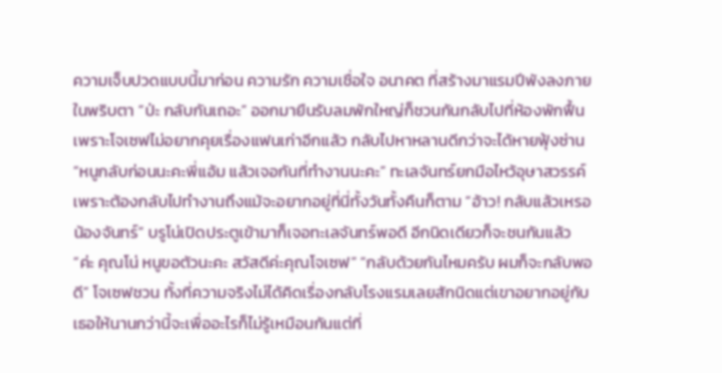ความเจ็บปวดแบบนี้มาก่อน ความรัก ความเชื่อใจ อนาคต ที่สร้างมาแรมปีพังลงภายในพริบตา “ป่ะ กลับกันเถอะ” ออกมายืนรับลมพักใหญ่ก็ชวนกันกลับไปที่ห้องพักฟื้นเพราะโจเซฟไม่อยากคุยเรื่องแฟนเก่าอีกแล้ว กลับไปหาหลานดีกว่าจะได้หายฟุ้งซ่าน “หนูกลับก่อนนะคะพี่แอ้ม แล้วเจอกันที่ทำงานนะคะ” ทะเลจันทร์ยกมือไหว้อุษาสวรรค์เพราะต้องกลับไปทำงานถึงแม้จะอยากอยู่ที่นี่ทั้งวันทั้งคืนก็ตาม “อ้าว! กลับแล้วเหรอน้องจันทร์” บรูโน่เปิดประตูเข้ามาก็เจอทะเลจันทร์พอดี อีกนิดเดียวก็จะชนกันแล้ว “ค่ะ คุณโน่ หนูขอตัวนะคะ สวัสดีค่ะคุณโจเซฟ” “กลับด้วยกันไหมครับ ผมก็จะกลับพอดี” โจเซฟชวน ทั้งที่ความจริงไม่ได้คิดเรื่องกลับโรงแรมเลยสักนิดแต่เขาอยากอยู่กับเธอให้นานกว่านี้จะเพื่ออะไรก็ไม่รู้เหมือนกันแต่ที่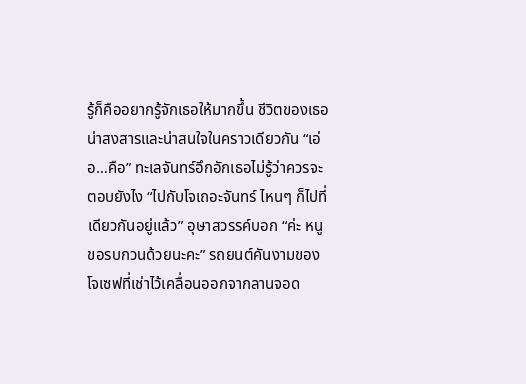รู้ก็คืออยากรู้จักเธอให้มากขึ้น ชีวิตของเธอน่าสงสารและน่าสนใจในคราวเดียวกัน “เอ่อ…คือ” ทะเลจันทร์อึกอักเธอไม่รู้ว่าควรจะตอบยังไง “ไปกับโจเถอะจันทร์ ไหนๆ ก็ไปที่เดียวกันอยู่แล้ว” อุษาสวรรค์บอก “ค่ะ หนูขอรบกวนด้วยนะคะ” รถยนต์คันงามของโจเซฟที่เช่าไว้เคลื่อนออกจากลานจอด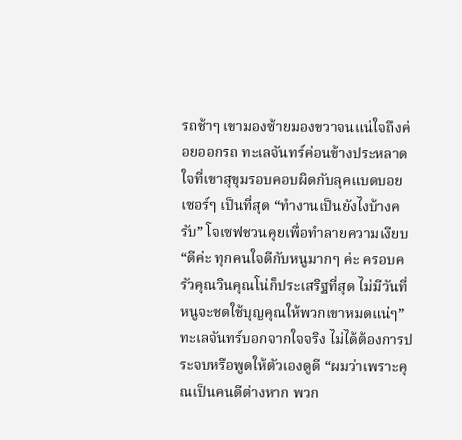รถช้าๆ เขามองซ้ายมองขวาจนแน่ใจถึงค่อยออกรถ ทะเลจันทร์ค่อนข้างประหลาดใจที่เขาสุขุมรอบคอบผิดกับลุคแบดบอยเซอร์ๆ เป็นที่สุด “ทำงานเป็นยังไงบ้างครับ” โจเซฟชวนคุยเพื่อทำลายความเงียบ “ดีค่ะ ทุกคนใจดีกับหนูมากๆ ค่ะ ครอบครัวคุณวินคุณโน่ก็ประเสริฐที่สุด ไม่มีวันที่หนูจะชดใช้บุญคุณให้พวกเขาหมดแน่ๆ” ทะเลจันทร์บอกจากใจจริง ไม่ได้ต้องการประจบหรือพูดให้ตัวเองดูดี “ผมว่าเพราะคุณเป็นคนดีต่างหาก พวก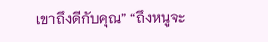เขาถึงดีกับคุณ” “ถึงหนูจะ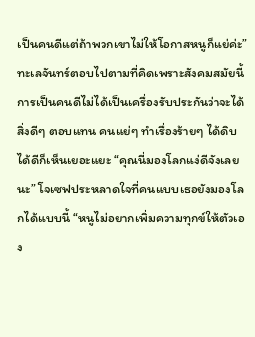เป็นคนดีแต่ถ้าพวกเขาไม่ให้โอกาสหนูก็แย่ค่ะ” ทะเลจันทร์ตอบไปตามที่คิดเพราะสังคมสมัยนี้การเป็นคนดีไม่ได้เป็นเครื่องรับประกันว่าจะได้สิ่งดีๆ ตอบแทน คนแย่ๆ ทำเรื่องร้ายๆ ได้ดิบได้ดีก็เห็นเยอะแยะ “คุณนี่มองโลกแง่ดีจังเลยนะ” โจเซฟประหลาดใจที่คนแบบเธอยังมองโลกได้แบบนี้ “หนูไม่อยากเพิ่มความทุกข์ให้ตัวเอง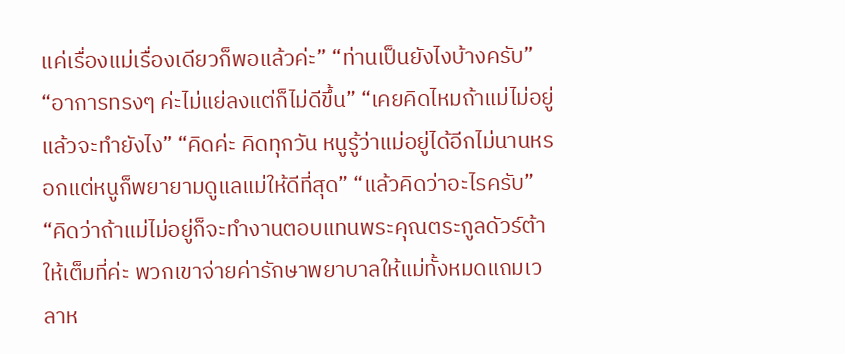แค่เรื่องแม่เรื่องเดียวก็พอแล้วค่ะ” “ท่านเป็นยังไงบ้างครับ” “อาการทรงๆ ค่ะไม่แย่ลงแต่ก็ไม่ดีขึ้น” “เคยคิดไหมถ้าแม่ไม่อยู่แล้วจะทำยังไง” “คิดค่ะ คิดทุกวัน หนูรู้ว่าแม่อยู่ได้อีกไม่นานหรอกแต่หนูก็พยายามดูแลแม่ให้ดีที่สุด” “แล้วคิดว่าอะไรครับ” “คิดว่าถ้าแม่ไม่อยู่ก็จะทำงานตอบแทนพระคุณตระกูลดัวร์ต้าให้เต็มที่ค่ะ พวกเขาจ่ายค่ารักษาพยาบาลให้แม่ทั้งหมดแถมเวลาห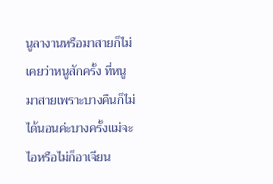นูลางานหรือมาสายก็ไม่เคยว่าหนูสักครั้ง ที่หนูมาสายเพราะบางคืนก็ไม่ได้นอนค่ะบางครั้งแม่จะไอหรือไม่ก็อาเจียน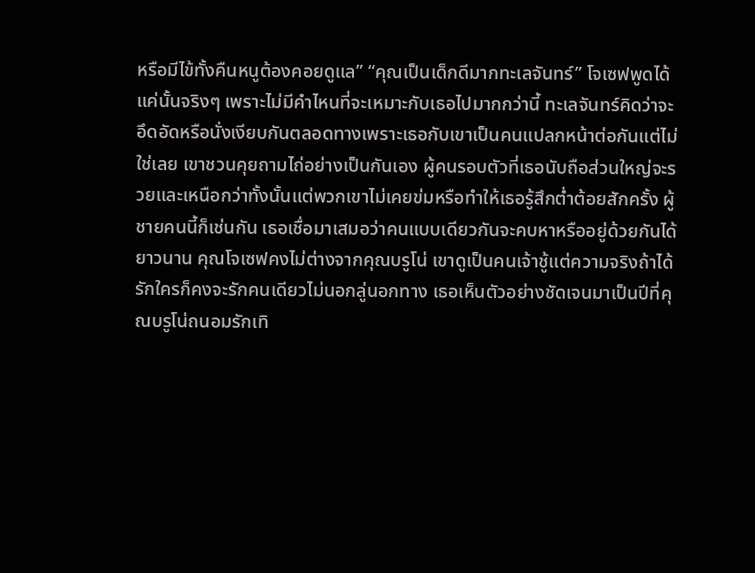หรือมีไข้ทั้งคืนหนูต้องคอยดูแล” “คุณเป็นเด็กดีมากทะเลจันทร์” โจเซฟพูดได้แค่นั้นจริงๆ เพราะไม่มีคำไหนที่จะเหมาะกับเธอไปมากกว่านี้ ทะเลจันทร์คิดว่าจะอึดอัดหรือนั่งเงียบกันตลอดทางเพราะเธอกับเขาเป็นคนแปลกหน้าต่อกันแต่ไม่ใช่เลย เขาชวนคุยถามไถ่อย่างเป็นกันเอง ผู้คนรอบตัวที่เธอนับถือส่วนใหญ่จะรวยและเหนือกว่าทั้งนั้นแต่พวกเขาไม่เคยข่มหรือทำให้เธอรู้สึกต่ำต้อยสักครั้ง ผู้ชายคนนี้ก็เช่นกัน เธอเชื่อมาเสมอว่าคนแบบเดียวกันจะคบหาหรืออยู่ด้วยกันได้ยาวนาน คุณโจเซฟคงไม่ต่างจากคุณบรูโน่ เขาดูเป็นคนเจ้าชู้แต่ความจริงถ้าได้รักใครก็คงจะรักคนเดียวไม่นอกลู่นอกทาง เธอเห็นตัวอย่างชัดเจนมาเป็นปีที่คุณบรูโน่ถนอมรักเทิ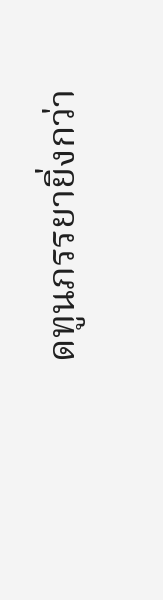ดทูนภรรยายิ่งกว่า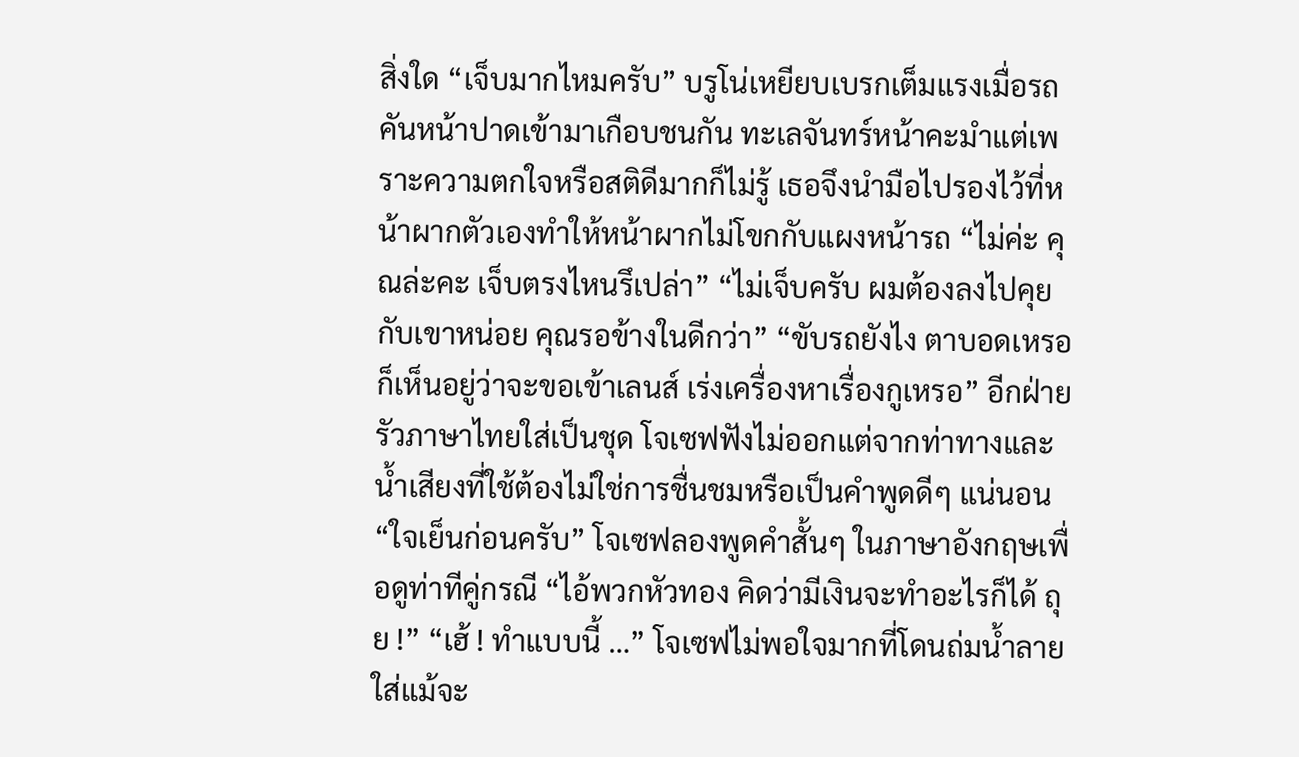สิ่งใด “เจ็บมากไหมครับ” บรูโน่เหยียบเบรกเต็มแรงเมื่อรถคันหน้าปาดเข้ามาเกือบชนกัน ทะเลจันทร์หน้าคะมำแต่เพราะความตกใจหรือสติดีมากก็ไม่รู้ เธอจึงนำมือไปรองไว้ที่หน้าผากตัวเองทำให้หน้าผากไม่โขกกับแผงหน้ารถ “ไม่ค่ะ คุณล่ะคะ เจ็บตรงไหนรึเปล่า” “ไม่เจ็บครับ ผมต้องลงไปคุยกับเขาหน่อย คุณรอข้างในดีกว่า” “ขับรถยังไง ตาบอดเหรอ ก็เห็นอยู่ว่าจะขอเข้าเลนส์ เร่งเครื่องหาเรื่องกูเหรอ” อีกฝ่ายรัวภาษาไทยใส่เป็นชุด โจเซฟฟังไม่ออกแต่จากท่าทางและน้ำเสียงที่ใช้ต้องไม่ใช่การชื่นชมหรือเป็นคำพูดดีๆ แน่นอน “ใจเย็นก่อนครับ” โจเซฟลองพูดคำสั้นๆ ในภาษาอังกฤษเพื่อดูท่าทีคู่กรณี “ไอ้พวกหัวทอง คิดว่ามีเงินจะทำอะไรก็ได้ ถุย !” “เฮ้ ! ทำแบบนี้ …” โจเซฟไม่พอใจมากที่โดนถ่มน้ำลายใส่แม้จะ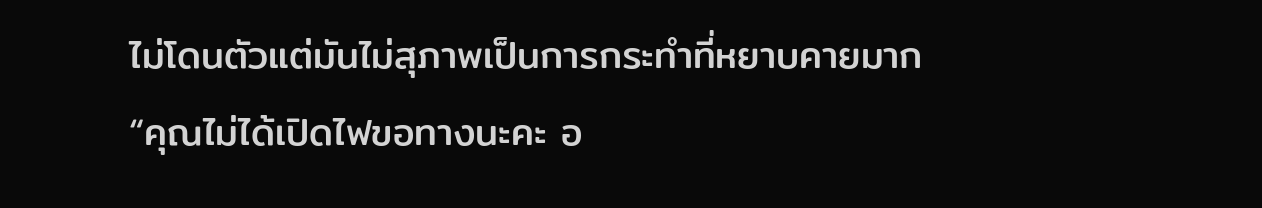ไม่โดนตัวแต่มันไม่สุภาพเป็นการกระทำที่หยาบคายมาก “คุณไม่ได้เปิดไฟขอทางนะคะ อ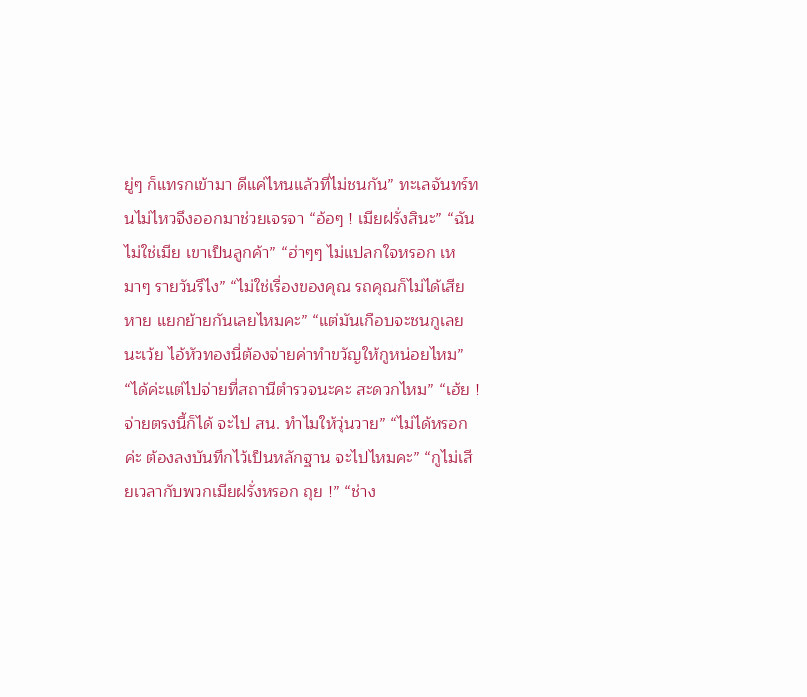ยู่ๆ ก็แทรกเข้ามา ดีแค่ไหนแล้วที่ไม่ชนกัน” ทะเลจันทร์ทนไม่ไหวจึงออกมาช่วยเจรจา “อ้อๆ ! เมียฝรั่งสินะ” “ฉันไม่ใช่เมีย เขาเป็นลูกค้า” “ฮ่าๆๆ ไม่แปลกใจหรอก เหมาๆ รายวันรึไง” “ไม่ใช่เรื่องของคุณ รถคุณก็ไม่ได้เสียหาย แยกย้ายกันเลยไหมคะ” “แต่มันเกือบจะชนกูเลยนะเว้ย ไอ้หัวทองนี่ต้องจ่ายค่าทำขวัญให้กูหน่อยไหม” “ได้ค่ะแต่ไปจ่ายที่สถานีตำรวจนะคะ สะดวกไหม” “เฮ้ย ! จ่ายตรงนี้ก็ได้ จะไป สน. ทำไมให้วุ่นวาย” “ไม่ได้หรอกค่ะ ต้องลงบันทึกไว้เป็นหลักฐาน จะไปไหมคะ” “กูไม่เสียเวลากับพวกเมียฝรั่งหรอก ถุย !” “ช่าง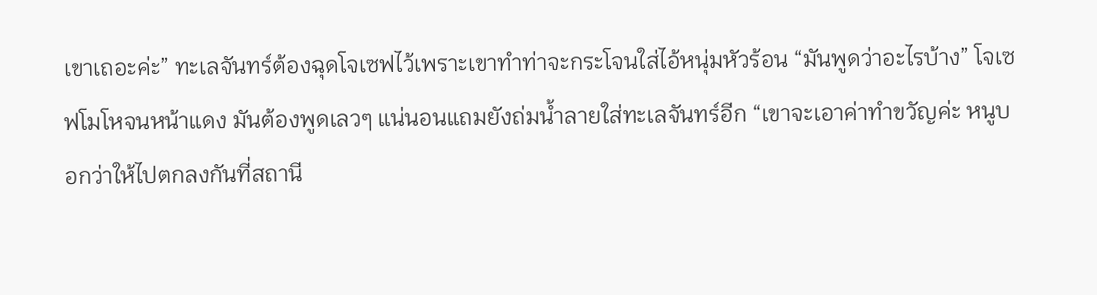เขาเถอะค่ะ” ทะเลจันทร์ต้องฉุดโจเซฟไว้เพราะเขาทำท่าจะกระโจนใส่ไอ้หนุ่มหัวร้อน “มันพูดว่าอะไรบ้าง” โจเซฟโมโหจนหน้าแดง มันต้องพูดเลวๆ แน่นอนแถมยังถ่มน้ำลายใส่ทะเลจันทร์อีก “เขาจะเอาค่าทำขวัญค่ะ หนูบอกว่าให้ไปตกลงกันที่สถานี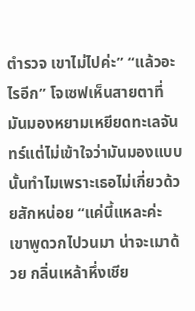ตำรวจ เขาไม่ไปค่ะ” “แล้วอะไรอีก” โจเซฟเห็นสายตาที่มันมองหยามเหยียดทะเลจันทร์แต่ไม่เข้าใจว่ามันมองแบบนั้นทำไมเพราะเธอไม่เกี่ยวด้วยสักหน่อย “แค่นี้แหละค่ะ เขาพูดวกไปวนมา น่าจะเมาด้วย กลิ่นเหล้าหึ่งเชีย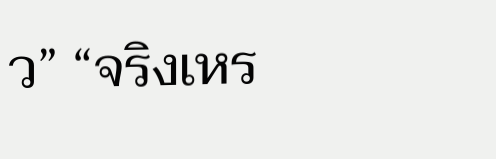ว” “จริงเหร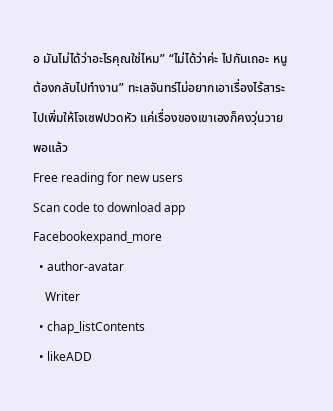อ มันไม่ได้ว่าอะไรคุณใช่ไหม” “ไม่ได้ว่าค่ะ ไปกันเถอะ หนูต้องกลับไปทำงาน” ทะเลจันทร์ไม่อยากเอาเรื่องไร้สาระไปเพิ่มให้โจเซฟปวดหัว แค่เรื่องของเขาเองก็คงวุ่นวายพอแล้ว
Free reading for new users
Scan code to download app
Facebookexpand_more
  • author-avatar
    Writer
  • chap_listContents
  • likeADD